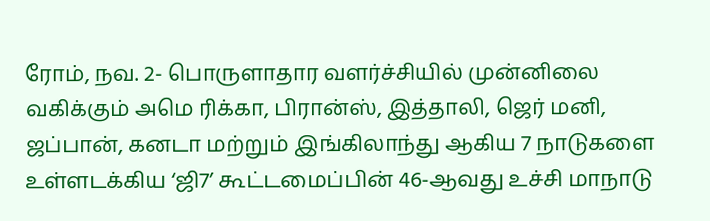ரோம், நவ. 2- பொருளாதார வளர்ச்சியில் முன்னிலை வகிக்கும் அமெ ரிக்கா, பிரான்ஸ், இத்தாலி, ஜெர் மனி, ஜப்பான், கனடா மற்றும் இங்கிலாந்து ஆகிய 7 நாடுகளை உள்ளடக்கிய ‘ஜி7’ கூட்டமைப்பின் 46-ஆவது உச்சி மாநாடு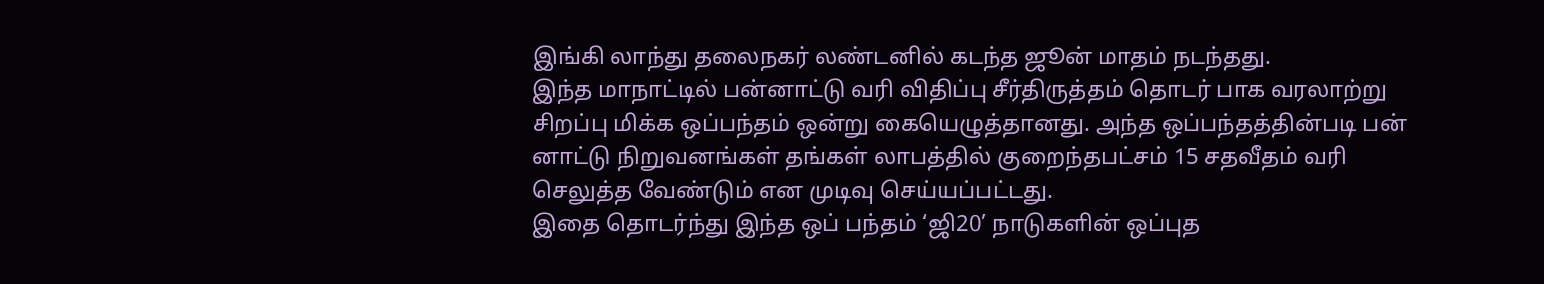இங்கி லாந்து தலைநகர் லண்டனில் கடந்த ஜூன் மாதம் நடந்தது.
இந்த மாநாட்டில் பன்னாட்டு வரி விதிப்பு சீர்திருத்தம் தொடர் பாக வரலாற்று சிறப்பு மிக்க ஒப்பந்தம் ஒன்று கையெழுத்தானது. அந்த ஒப்பந்தத்தின்படி பன் னாட்டு நிறுவனங்கள் தங்கள் லாபத்தில் குறைந்தபட்சம் 15 சதவீதம் வரி செலுத்த வேண்டும் என முடிவு செய்யப்பட்டது.
இதை தொடர்ந்து இந்த ஒப் பந்தம் ‘ஜி20’ நாடுகளின் ஒப்புத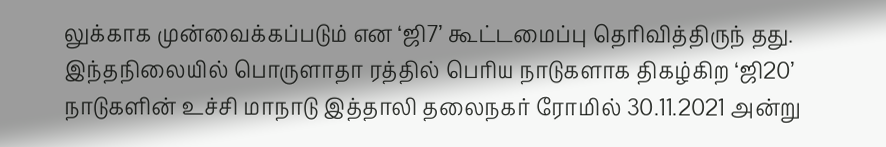லுக்காக முன்வைக்கப்படும் என ‘ஜி7’ கூட்டமைப்பு தெரிவித்திருந் தது.
இந்தநிலையில் பொருளாதா ரத்தில் பெரிய நாடுகளாக திகழ்கிற ‘ஜி20’ நாடுகளின் உச்சி மாநாடு இத்தாலி தலைநகர் ரோமில் 30.11.2021 அன்று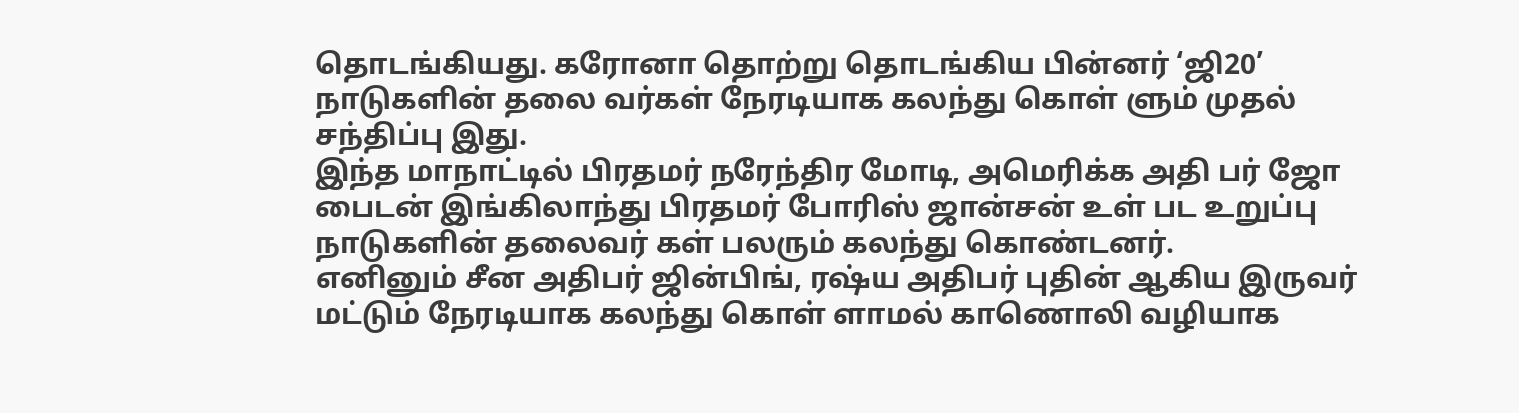தொடங்கியது. கரோனா தொற்று தொடங்கிய பின்னர் ‘ஜி20’ நாடுகளின் தலை வர்கள் நேரடியாக கலந்து கொள் ளும் முதல் சந்திப்பு இது.
இந்த மாநாட்டில் பிரதமர் நரேந்திர மோடி, அமெரிக்க அதி பர் ஜோ பைடன் இங்கிலாந்து பிரதமர் போரிஸ் ஜான்சன் உள் பட உறுப்பு நாடுகளின் தலைவர் கள் பலரும் கலந்து கொண்டனர்.
எனினும் சீன அதிபர் ஜின்பிங், ரஷ்ய அதிபர் புதின் ஆகிய இருவர் மட்டும் நேரடியாக கலந்து கொள் ளாமல் காணொலி வழியாக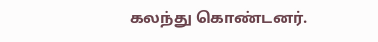கலந்து கொண்டனர்.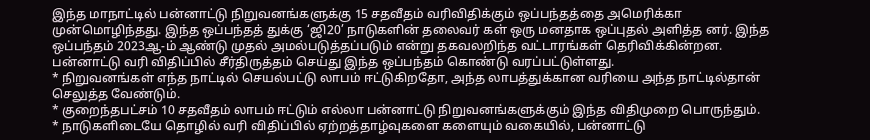இந்த மாநாட்டில் பன்னாட்டு நிறுவனங்களுக்கு 15 சதவீதம் வரிவிதிக்கும் ஒப்பந்தத்தை அமெரிக்கா முன்மொழிந்தது. இந்த ஒப்பந்தத் துக்கு ‘ஜி20’ நாடுகளின் தலைவர் கள் ஒரு மனதாக ஒப்புதல் அளித்த னர். இந்த ஒப்பந்தம் 2023ஆ-ம் ஆண்டு முதல் அமல்படுத்தப்படும் என்று தகவலறிந்த வட்டாரங்கள் தெரிவிக்கின்றன.
பன்னாட்டு வரி விதிப்பில் சீர்திருத்தம் செய்து இந்த ஒப்பந்தம் கொண்டு வரப்பட்டுள்ளது.
* நிறுவனங்கள் எந்த நாட்டில் செயல்பட்டு லாபம் ஈட்டுகிறதோ, அந்த லாபத்துக்கான வரியை அந்த நாட்டில்தான் செலுத்த வேண்டும்.
* குறைந்தபட்சம் 10 சதவீதம் லாபம் ஈட்டும் எல்லா பன்னாட்டு நிறுவனங்களுக்கும் இந்த விதிமுறை பொருந்தும்.
* நாடுகளிடையே தொழில் வரி விதிப்பில் ஏற்றத்தாழ்வுகளை களையும் வகையில், பன்னாட்டு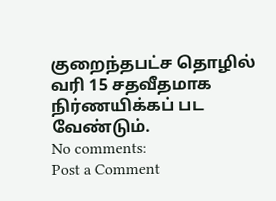குறைந்தபட்ச தொழில் வரி 15 சதவீதமாக நிர்ணயிக்கப் பட வேண்டும்.
No comments:
Post a Comment